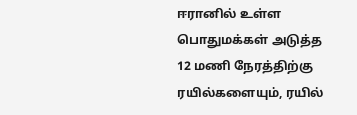ஈரானில் உள்ள பொதுமக்கள் அடுத்த 12 மணி நேரத்திற்கு ரயில்களையும், ரயில்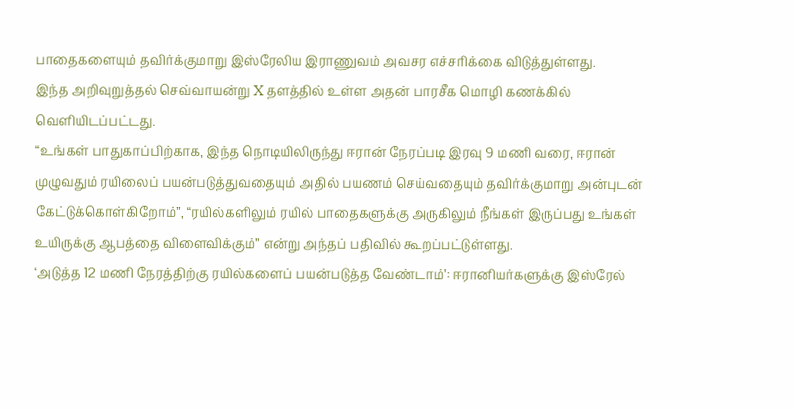பாதைகளையும் தவிர்க்குமாறு இஸ்ரேலிய இராணுவம் அவசர எச்சரிக்கை விடுத்துள்ளது.
இந்த அறிவுறுத்தல் செவ்வாயன்று X தளத்தில் உள்ள அதன் பாரசீக மொழி கணக்கில் வெளியிடப்பட்டது.
“உங்கள் பாதுகாப்பிற்காக, இந்த நொடியிலிருந்து ஈரான் நேரப்படி இரவு 9 மணி வரை, ஈரான் முழுவதும் ரயிலைப் பயன்படுத்துவதையும் அதில் பயணம் செய்வதையும் தவிர்க்குமாறு அன்புடன் கேட்டுக்கொள்கிறோம்”, “ரயில்களிலும் ரயில் பாதைகளுக்கு அருகிலும் நீங்கள் இருப்பது உங்கள் உயிருக்கு ஆபத்தை விளைவிக்கும்” என்று அந்தப் பதிவில் கூறப்பட்டுள்ளது.
‘அடுத்த 12 மணி நேரத்திற்கு ரயில்களைப் பயன்படுத்த வேண்டாம்’: ஈரானியர்களுக்கு இஸ்ரேல்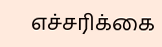எச்சரிக்கை